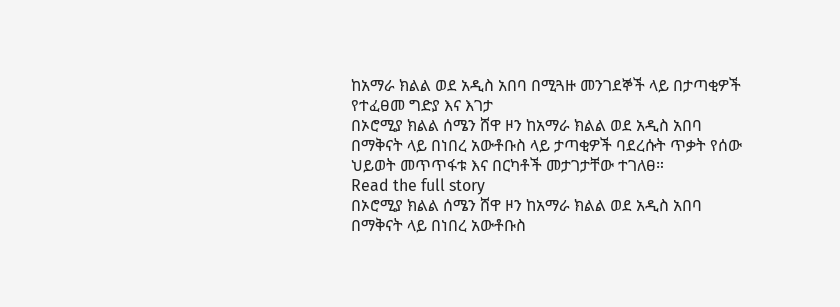ከአማራ ክልል ወደ አዲስ አበባ በሚጓዙ መንገደኞች ላይ በታጣቂዎች የተፈፀመ ግድያ እና እገታ
በኦሮሚያ ክልል ሰሜን ሸዋ ዞን ከአማራ ክልል ወደ አዲስ አበባ በማቅናት ላይ በነበረ አውቶቡስ ላይ ታጣቂዎች ባደረሱት ጥቃት የሰው ህይወት መጥጥፋቱ እና በርካቶች መታገታቸው ተገለፀ።
Read the full story
በኦሮሚያ ክልል ሰሜን ሸዋ ዞን ከአማራ ክልል ወደ አዲስ አበባ በማቅናት ላይ በነበረ አውቶቡስ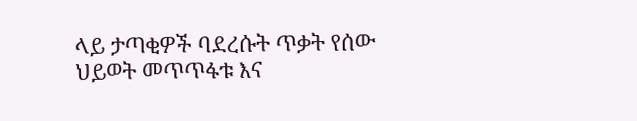ላይ ታጣቂዎች ባደረሱት ጥቃት የሰው ህይወት መጥጥፋቱ እና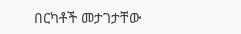በርካቶች መታገታቸው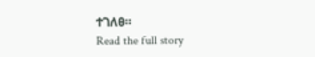ተገለፀ።
Read the full story